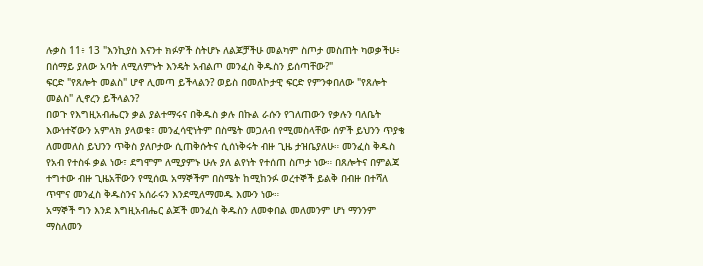ሉቃስ 11፥ 13 "እንኪያስ እናንተ ክፉዎች ስትሆኑ ለልጆቻችሁ መልካም ስጦታ መስጠት ካወቃችሁ፥ በሰማይ ያለው አባት ለሚለምኑት እንዴት አብልጦ መንፈስ ቅዱስን ይሰጣቸው?"
ፍርድ "የጸሎት መልስ" ሆኖ ሊመጣ ይችላልን? ወይስ በመለኮታዊ ፍርድ የምንቀበለው "የጸሎት መልስ" ሊኖረን ይችላልን?
በወጉ የእግዚአብሔርን ቃል ያልተማሩና በቅዱስ ቃሉ በኩል ራሱን የገለጠውን የቃሉን ባለቤት እውነተኛውን አምላክ ያላወቁ፣ መንፈሳዊነትም በስሜት መጋለብ የሚመስላቸው ሰዎች ይህንን ጥያቄ ለመመለስ ይህንን ጥቅስ ያለቦታው ሲጠቅሱትና ሲሰነቅሩት ብዙ ጊዜ ታዝቤያለሁ። መንፈስ ቅዱስ የአብ የተስፋ ቃል ነው፣ ደግሞም ለሚያምኑ ሁሉ ያለ ልየነት የተሰጠ ስጦታ ነው። በጸሎትና በምልጃ ተግተው ብዙ ጊዜአቸውን የሚሰዉ አማኞችም በስሜት ከሚከንፉ ወረተኞች ይልቅ በብዙ በተሻለ ጥሞና መንፈስ ቅዱስንና አሰራሩን እንደሚለማመዱ እሙን ነው።
አማኞች ግን እንደ እግዚአብሔር ልጆች መንፈስ ቅዱስን ለመቀበል መለመንም ሆነ ማንንም ማስለመን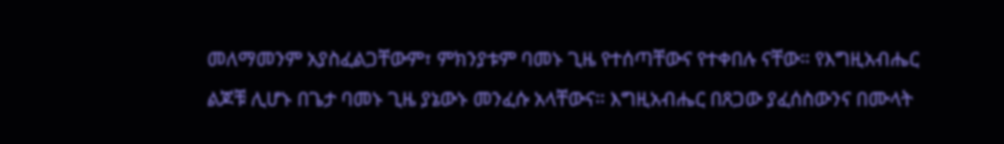መለማመንም አያስፈልጋቸውም፣ ምክንያቱም ባመኑ ጊዜ የተሰጣቸውና የተቀበሉ ናቸው። የእግዚአብሔር ልጆቹ ሊሆኑ በጌታ ባመኑ ጊዜ ያኔውኑ መንፈሱ አላቸውና። እግዚአብሔር በጸጋው ያፈሰስውንና በሙላት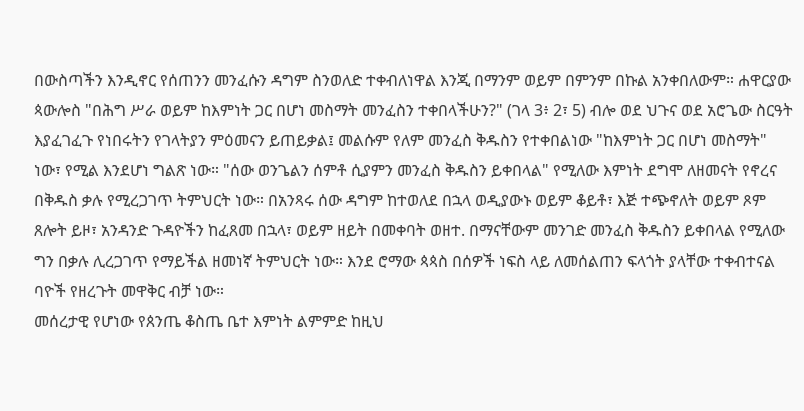በውስጣችን እንዲኖር የሰጠንን መንፈሱን ዳግም ስንወለድ ተቀብለነዋል እንጂ በማንም ወይም በምንም በኩል አንቀበለውም። ሐዋርያው ጳውሎስ "በሕግ ሥራ ወይም ከእምነት ጋር በሆነ መስማት መንፈስን ተቀበላችሁን?" (ገላ 3፥ 2፣ 5) ብሎ ወደ ህጉና ወደ አሮጌው ስርዓት እያፈገፈጉ የነበሩትን የገላትያን ምዕመናን ይጠይቃል፤ መልሱም የለም መንፈስ ቅዱስን የተቀበልነው "ከእምነት ጋር በሆነ መስማት" ነው፣ የሚል እንደሆነ ግልጽ ነው። "ሰው ወንጌልን ሰምቶ ሲያምን መንፈስ ቅዱስን ይቀበላል" የሚለው እምነት ደግሞ ለዘመናት የኖረና በቅዱስ ቃሉ የሚረጋገጥ ትምህርት ነው። በአንጻሩ ሰው ዳግም ከተወለደ በኋላ ወዲያውኑ ወይም ቆይቶ፣ እጅ ተጭኖለት ወይም ጾም ጸሎት ይዞ፣ አንዳንድ ጉዳዮችን ከፈጸመ በኋላ፣ ወይም ዘይት በመቀባት ወዘተ. በማናቸውም መንገድ መንፈስ ቅዱስን ይቀበላል የሚለው ግን በቃሉ ሊረጋገጥ የማይችል ዘመነኛ ትምህርት ነው። እንደ ሮማው ጳጳስ በሰዎች ነፍስ ላይ ለመሰልጠን ፍላጎት ያላቸው ተቀብተናል ባዮች የዘረጉት መዋቅር ብቻ ነው።
መሰረታዊ የሆነው የጰንጤ ቆስጤ ቤተ እምነት ልምምድ ከዚህ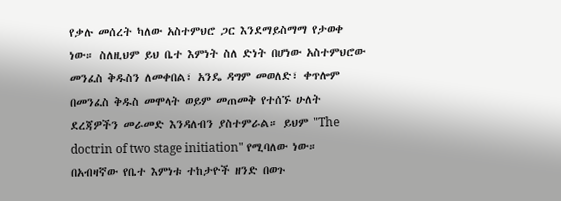የቃሉ መሰረት ካለው አስተምህሮ ጋር እንደማይስማማ የታወቀ ነው። ስለዚህም ይህ ቤተ እምነት ስለ ድነት በሆነው አስተምህሮው መንፈስ ቅዱስን ለመቀበል፣ አንዴ ዳግም መወለድ፣ ቀጥሎም በመንፈስ ቅዱስ መሞላት ወይም መጠመቅ የተሰኙ ሁለት ደረጃዎችን መራመድ እንዳለብን ያስተምራል። ይህም "The doctrin of two stage initiation" የሚባለው ነው። በአብዛኛው የቤተ እምነቱ ተከታዮች ዘንድ በወጉ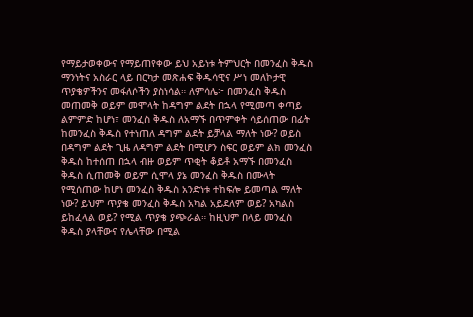የማይታወቀውና የማይጠየቀው ይህ አይነቱ ትምህርት በመንፈስ ቅዱስ ማንነትና አስራር ላይ በርካታ መጽሐፍ ቅዱሳዊና ሥነ መለኮታዊ ጥያቄዎችንና መፋለሶችን ያስነሳል። ለምሳሌ፦ በመንፈስ ቅዱስ መጠመቅ ወይም መሞላት ከዳግም ልደት በኋላ የሚመጣ ቀጣይ ልምምድ ከሆነ፣ መንፈስ ቅዱስ ለአማኙ በጥምቀት ሳይሰጠው በፊት ከመንፈስ ቅዱስ የተነጠለ ዳግም ልደት ይቻላል ማለት ነው? ወይስ በዳግም ልደት ጊዜ ለዳግም ልደት በሚሆን ስፍር ወይም ልክ መንፈስ ቅዱስ ከተሰጠ በኋላ ብዙ ወይም ጥቂት ቆይቶ አማኙ በመንፈስ ቅዱስ ሲጠመቅ ወይም ሲሞላ ያኔ መንፈስ ቅዱስ በሙላት የሚሰጠው ከሆነ መንፈስ ቅዱስ አንድነቱ ተከፍሎ ይመጣል ማለት ነው? ይህም ጥያቄ መንፈስ ቅዱስ አካል አይደለም ወይ? አካልስ ይከፈላል ወይ? የሚል ጥያቄ ያጭራል። ከዚህም በላይ መንፈስ ቅዱስ ያላቸውና የሌላቸው በሚል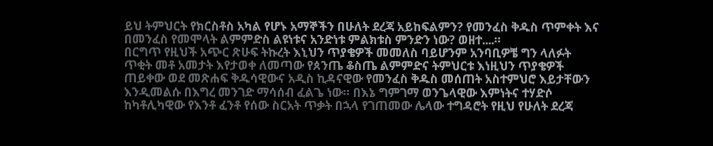ይህ ትምህርት የክርስቶስ አካል የሆኑ አማኞችን በሁለት ደረጃ አይከፍልምን? የመንፈስ ቅዱስ ጥምቀት እና በመንፈስ የመሞላት ልምምድስ ልዩነቱና አንድነቱ ምልክቱስ ምንድን ነው? ወዘተ....።
በርግጥ የዚህች አጭር ጽሁፍ ትኩረት እኒህን ጥያቄዎች መመለስ ባይሆንም አንባቢዎቼ ግን ላለፉት ጥቂት መቶ አመታት እየታወቀ ለመጣው የጰንጤ ቆስጤ ልምምድና ትምህርቱ እነዚህን ጥያቄዎች ጠይቀው ወደ መጽሐፍ ቅዱሳዊውና አዲስ ኪዳናዊው የመንፈስ ቅዱስ መሰጠት አስተምህሮ እይታቸውን እንዲመልሱ በእግረ መንገድ ማሳሰብ ፈልጌ ነው። በእኔ ግምገማ ወንጌላዊው እምነትና ተሃድሶ ከካቶሊካዊው የእንቶ ፈንቶ የሰው ስርአት ጥቃት በኋላ የገጠመው ሌላው ተግዳሮት የዚህ የሁለት ደረጃ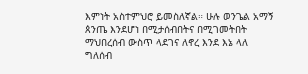እምነት አስተምህሮ ይመስለኛል። ሁሉ ወንጌል አማኝ ጰንጤ እንደሆነ በሚታሰብበትና በሚገመትበት ማህበረሰብ ውስጥ ላደገና ለኖረ እንደ እኔ ላለ ግለሰብ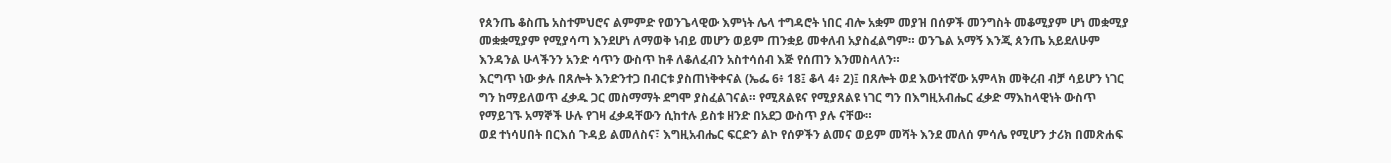የጰንጤ ቆስጤ አስተምህሮና ልምምድ የወንጌላዊው እምነት ሌላ ተግዳሮት ነበር ብሎ አቋም መያዝ በሰዎች መንግስት መቆሚያም ሆነ መቋሚያ መቋቋሚያም የሚያሳጣ እንደሆነ ለማወቅ ነብይ መሆን ወይም ጠንቋይ መቀለብ አያስፈልግም። ወንጌል አማኝ እንጂ ጰንጤ አይደለሁም እንዳንል ሁላችንን አንድ ሳጥን ውስጥ ከቶ ለቆለፈብን አስተሳሰብ እጅ የሰጠን እንመስላለን።
እርግጥ ነው ቃሉ በጸሎት እንድንተጋ በብርቱ ያስጠነቅቀናል (ኤፌ 6፥ 18፤ ቆላ 4፥ 2)፤ በጸሎት ወደ እውነተኛው አምላክ መቅረብ ብቻ ሳይሆን ነገር ግን ከማይለወጥ ፈቃዱ ጋር መስማማት ደግሞ ያስፈልገናል። የሚጸልዩና የሚያጸልዩ ነገር ግን በእግዚአብሔር ፈቃድ ማእከላዊነት ውስጥ የማይገኙ አማኞች ሁሉ የገዛ ፈቃዳቸውን ሲከተሉ ይስቱ ዘንድ በአደጋ ውስጥ ያሉ ናቸው።
ወደ ተነሳሀበት በርእሰ ጉዳይ ልመለስና፣ እግዚአብሔር ፍርድን ልኮ የሰዎችን ልመና ወይም መሻት እንደ መለሰ ምሳሌ የሚሆን ታሪክ በመጽሐፍ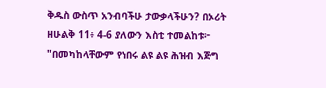ቅዱስ ውስጥ አንብባችሁ ታውቃላችሁን? በኦሪት ዘሁልቅ 11፥ 4-6 ያለውን እስቲ ተመልከቱ፦ "በመካከላቸውም የነበሩ ልዩ ልዩ ሕዝብ እጅግ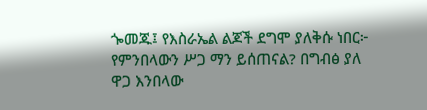ጐመጁ፤ የእስራኤል ልጆች ደግሞ ያለቅሱ ነበር፦ የምንበላውን ሥጋ ማን ይሰጠናል? በግብፅ ያለ ዋጋ እንበላው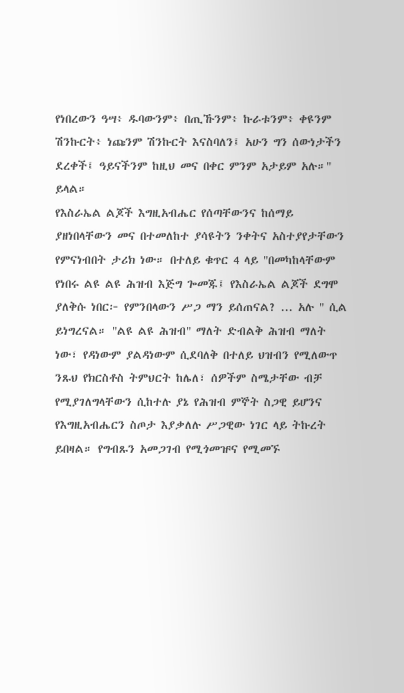የነበረውን ዓሣ፥ ዱባውንም፥ በጢኹንም፥ ኩራቱንም፥ ቀዩንም ሽንኩርት፥ ነጩንም ሽንኩርት እናስባለን፤ አሁን ግን ሰውነታችን ደረቀች፤ ዓይናችንም ከዚህ መና በቀር ምንም አታይም አሉ።" ይላል።
የእስራኤል ልጆች እግዚአብሔር የሰጣቸውንና ከሰማይ ያዘነበላቸውን መና በተመለከተ ያሳዩትን ንቀትና አስተያየታቸውን የምናነብበት ታሪክ ነው። በተለይ ቁጥር 4 ላይ "በመካከላቸውም የነበሩ ልዩ ልዩ ሕዝብ እጅግ ጐመጁ፤ የእስራኤል ልጆች ደግሞ ያለቅሱ ነበር፦ የምንበላውን ሥጋ ማን ይሰጠናል? ... አሉ " ሲል ይነግረናል። "ልዩ ልዩ ሕዝብ" ማለት ድብልቅ ሕዝብ ማለት ነው፣ የዳነውም ያልዳነውም ሲደባለቅ በተለይ ህዝብን የሚለውጥ ንጹህ የክርስቶስ ትምህርት ከሌለ፣ ሰዎችም ስሜታቸው ብቻ የሚያገለግላቸውን ሲከተሉ ያኔ የሕዝብ ምኞት ስጋዊ ይሆንና የእግዚአብሔርን ስጦታ እያቃለሉ ሥጋዊው ነገር ላይ ትኩረት ይበዛል። የግብጹን አመጋገብ የሚጎመዡና የሚመኙ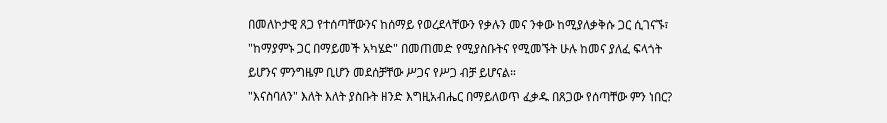በመለኮታዊ ጸጋ የተሰጣቸውንና ከሰማይ የወረደላቸውን የቃሉን መና ንቀው ከሚያለቃቅሱ ጋር ሲገናኙ፣ "ከማያምኑ ጋር በማይመች አካሄድ" በመጠመድ የሚያስቡትና የሚመኙት ሁሉ ከመና ያለፈ ፍላጎት ይሆንና ምንግዜም ቢሆን መደሰቻቸው ሥጋና የሥጋ ብቻ ይሆናል።
"እናስባለን" እለት እለት ያስቡት ዘንድ እግዚአብሔር በማይለወጥ ፈቃዱ በጸጋው የሰጣቸው ምን ነበር?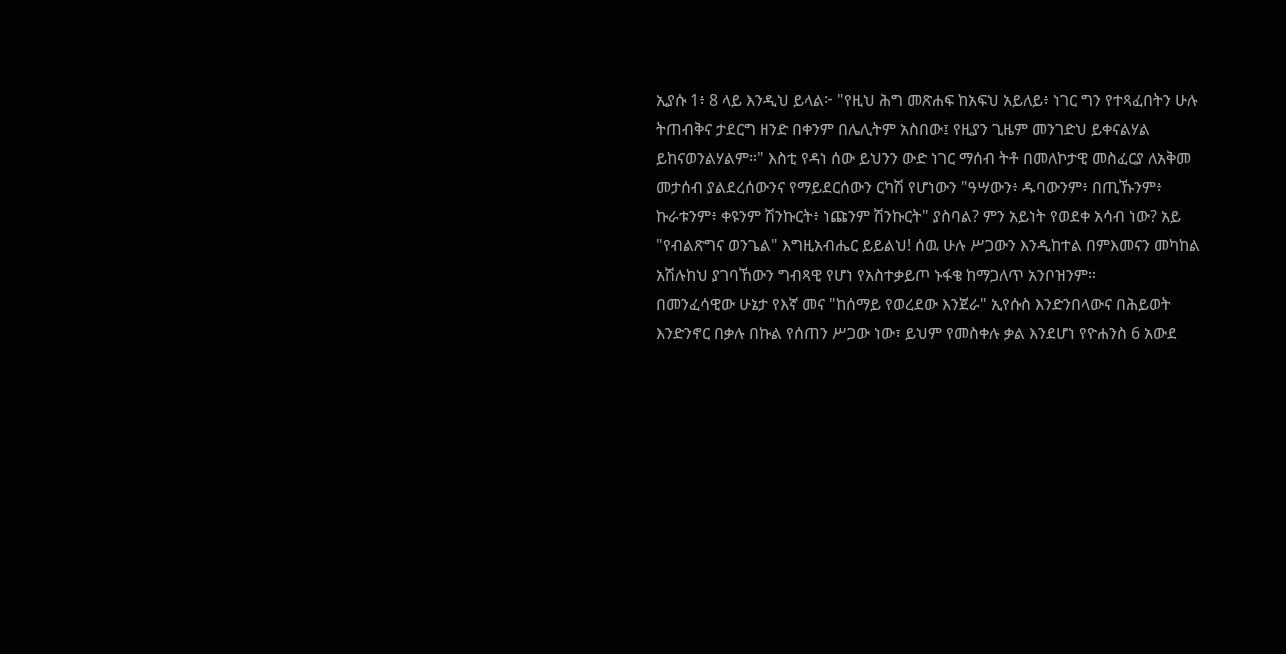ኢያሱ 1፥ 8 ላይ እንዲህ ይላል፦ "የዚህ ሕግ መጽሐፍ ከአፍህ አይለይ፥ ነገር ግን የተጻፈበትን ሁሉ ትጠብቅና ታደርግ ዘንድ በቀንም በሌሊትም አስበው፤ የዚያን ጊዜም መንገድህ ይቀናልሃል ይከናወንልሃልም።" እስቲ የዳነ ሰው ይህንን ውድ ነገር ማሰብ ትቶ በመለኮታዊ መስፈርያ ለአቅመ መታሰብ ያልደረሰውንና የማይደርሰውን ርካሽ የሆነውን "ዓሣውን፥ ዱባውንም፥ በጢኹንም፥ ኩራቱንም፥ ቀዩንም ሽንኩርት፥ ነጩንም ሽንኩርት" ያስባል? ምን አይነት የወደቀ አሳብ ነው? አይ "የብልጽግና ወንጌል" እግዚአብሔር ይይልህ! ሰዉ ሁሉ ሥጋውን እንዲከተል በምእመናን መካከል አሽሉከህ ያገባኸውን ግብጻዊ የሆነ የአስተቃይጦ ኑፋቄ ከማጋለጥ አንቦዝንም።
በመንፈሳዊው ሁኔታ የእኛ መና "ከሰማይ የወረደው እንጀራ" ኢየሱስ እንድንበላውና በሕይወት እንድንኖር በቃሉ በኩል የሰጠን ሥጋው ነው፣ ይህም የመስቀሉ ቃል እንደሆነ የዮሐንስ 6 አውደ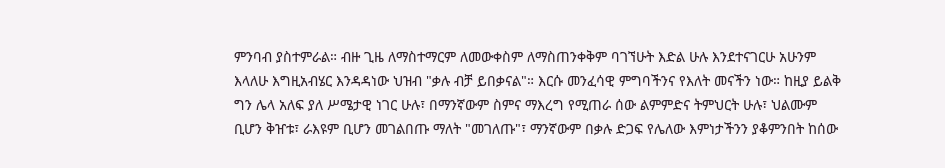ምንባብ ያስተምራል። ብዙ ጊዜ ለማስተማርም ለመውቀስም ለማስጠንቀቅም ባገኘሁት እድል ሁሉ እንደተናገርሁ አሁንም እላለሁ እግዚአብሄር እንዳዳነው ህዝብ "ቃሉ ብቻ ይበቃናል"። እርሱ መንፈሳዊ ምግባችንና የእለት መናችን ነው። ከዚያ ይልቅ ግን ሌላ አለፍ ያለ ሥሜታዊ ነገር ሁሉ፣ በማንኛውም ስምና ማእረግ የሚጠራ ሰው ልምምድና ትምህርት ሁሉ፣ ህልሙም ቢሆን ቅዠቱ፣ ራእዩም ቢሆን መገልበጡ ማለት "መገለጡ"፣ ማንኛውም በቃሉ ድጋፍ የሌለው እምነታችንን ያቆምንበት ከሰው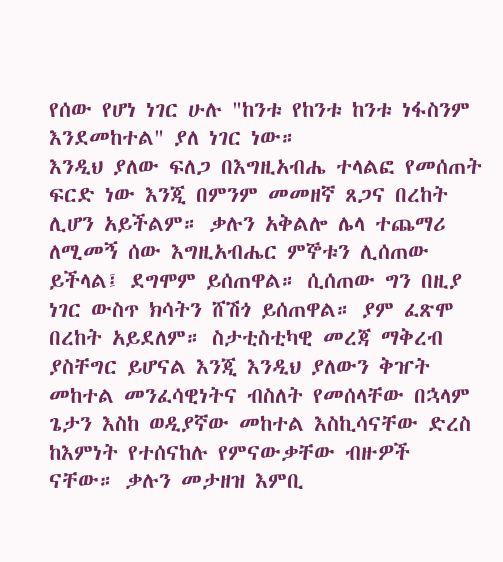የሰው የሆነ ነገር ሁሉ "ከንቱ የከንቱ ከንቱ ነፋስንም እንደመከተል" ያለ ነገር ነው።
እንዲህ ያለው ፍለጋ በእግዚአብሔ ተላልፎ የመሰጠት ፍርድ ነው እንጂ በምንም መመዘኛ ጸጋና በረከት ሊሆን አይችልም። ቃሉን አቅልሎ ሌላ ተጨማሪ ለሚመኝ ሰው እግዚአብሔር ምኞቱን ሊሰጠው ይችላል፤ ደግሞም ይሰጠዋል። ሲሰጠው ግን በዚያ ነገር ውስጥ ክሳትን ሸሽጎ ይሰጠዋል። ያም ፈጽሞ በረከት አይደለም። ስታቲስቲካዊ መረጃ ማቅረብ ያስቸግር ይሆናል እንጂ እንዲህ ያለውን ቅዠት መከተል መንፈሳዊነትና ብስለት የመሰላቸው በኋላም ጌታን እስከ ወዲያኛው መከተል እስኪሳናቸው ድረስ ከእምነት የተሰናከሉ የምናውቃቸው ብዙዎች ናቸው። ቃሉን መታዘዝ እምቢ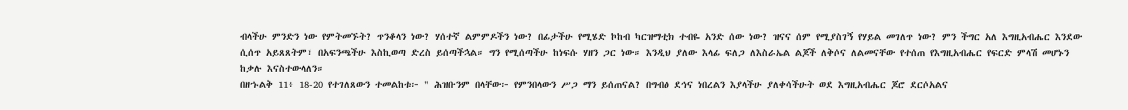ብላችሁ ምንድን ነው የምትመኙት? ጥንቆላን ነው? ሃሰተኛ ልምምዶችን ነው? በፊታችሁ የሚሄድ ኮከብ ካርዝማቲክ ተብዬ አንድ ሰው ነው? ዝናና ሰም የሚያስገኝ የሃይል መገለጥ ነው? ምን ችግር አለ እግዚአብሔር እንደው ሲሰጥ አይጸጸትም፣ በአፍንጫችሁ እስኪወጣ ድረስ ይሰጣችኋል። ግን የሚሰጣችሁ ከነፍሱ ሃዘን ጋር ነው። እንዲህ ያለው እላፊ ፍለጋ ለእስራኤል ልጆች ለቅሶና ለልመናቸው የተሰጠ የእግዚአብሔር የፍርድ ምላሽ መሆኑን ከቃሉ እናስተውላለን።
በዘኁልቅ 11፥ 18-20 የተገለጸውን ተመልከቱ፦ " ሕዝቡንም በላቸው፦ የምንበላውን ሥጋ ማን ይሰጠናል? በግብፅ ደኅና ነበረልን እያላችሁ ያለቀሳችሁት ወደ እግዚአብሔር ጆሮ ደርሶአልና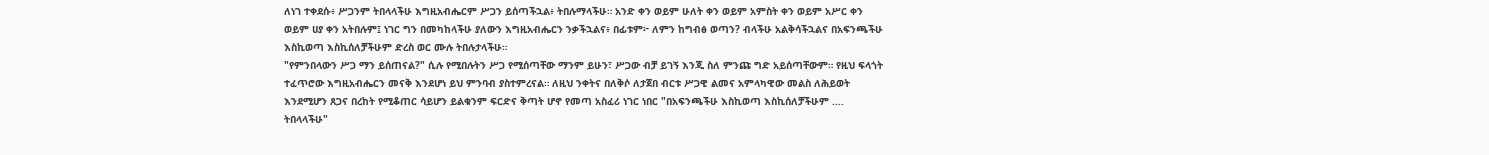ለነገ ተቀደሱ፥ ሥጋንም ትበላላችሁ እግዚአብሔርም ሥጋን ይሰጣችኋል፥ ትበሉማላችሁ። አንድ ቀን ወይም ሁለት ቀን ወይም አምስት ቀን ወይም አሥር ቀን ወይም ሀያ ቀን አትበሉም፤ ነገር ግን በመካከላችሁ ያለውን እግዚአብሔርን ንቃችኋልና፥ በፊቱም፦ ለምን ከግብፅ ወጣን? ብላችሁ አልቅሳችኋልና በአፍንጫችሁ እስኪወጣ እስኪሰለቻችሁም ድረስ ወር ሙሉ ትበሉታላችሁ።
"የምንበላውን ሥጋ ማን ይሰጠናል?" ሲሉ የሚበሉትን ሥጋ የሚሰጣቸው ማንም ይሁን፣ ሥጋው ብቻ ይገኝ እንጂ ስለ ምንጩ ግድ አይሰጣቸውም። የዚህ ፍላጎት ተፈጥሮው እግዚአብሔርን መናቅ እንደሆነ ይህ ምንባብ ያስተምረናል። ለዚህ ንቀትና በለቅሶ ለታጀበ ብርቱ ሥጋዊ ልመና አምላካዊው መልስ ለሕይወት እንደሚሆን ጸጋና በረከት የሚቆጠር ሳይሆን ይልቁንም ፍርድና ቅጣት ሆኖ የመጣ አስፈሪ ነገር ነበር "በአፍንጫችሁ እስኪወጣ እስኪሰለቻችሁም .... ትበላላችሁ"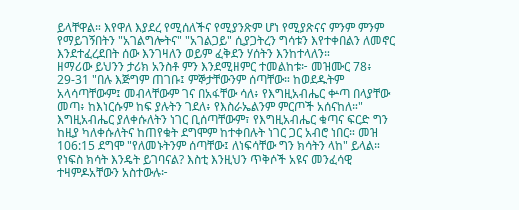ይላቸዋል። እየዋለ እያደረ የሚሰለችና የሚያንጽም ሆነ የሚያጽናና ምንም ምንም የማይገኝበትን "አገልግሎትና" "አገልጋይ" ሲያጋትረን ግሳቱን እየተቀበልን ለመኖር እንደተፈረደበት ሰው እንገዛለን ወይም ፈቅደን ሃሰትን እንከተላለን።
ዘማሪው ይህንን ታሪክ አንስቶ ምን እንደሚዘምር ተመልከቱ፦ መዝሙር 78፥ 29-31 "በሉ እጅግም ጠገቡ፤ ምኞታቸውንም ሰጣቸው። ከወደዱትም አላሳጣቸውም፤ መብላቸውም ገና በአፋቸው ሳለ፥ የእግዚአብሔር ቍጣ በላያቸው መጣ፥ ከእነርሱም ከፍ ያሉትን ገደለ፥ የእስራኤልንም ምርጦች አሰናከለ።"
እግዚአብሔር ያለቀሱለትን ነገር ቢሰጣቸውም፣ የእግዚአብሔር ቁጣና ፍርድ ግን ከዚያ ካለቀሱለትና ከጠየቁት ደግሞም ከተቀበሉት ነገር ጋር አብሮ ነበር። መዝ 106:15 ደግሞ "የለመኑትንም ሰጣቸው፤ ለነፍሳቸው ግን ክሳትን ላከ" ይላል። የነፍስ ክሳት እንዴት ይገባናል? እስቲ እንዚህን ጥቅሶች አዩና መንፈሳዊ ተዛምዶአቸውን አስተውሉ፦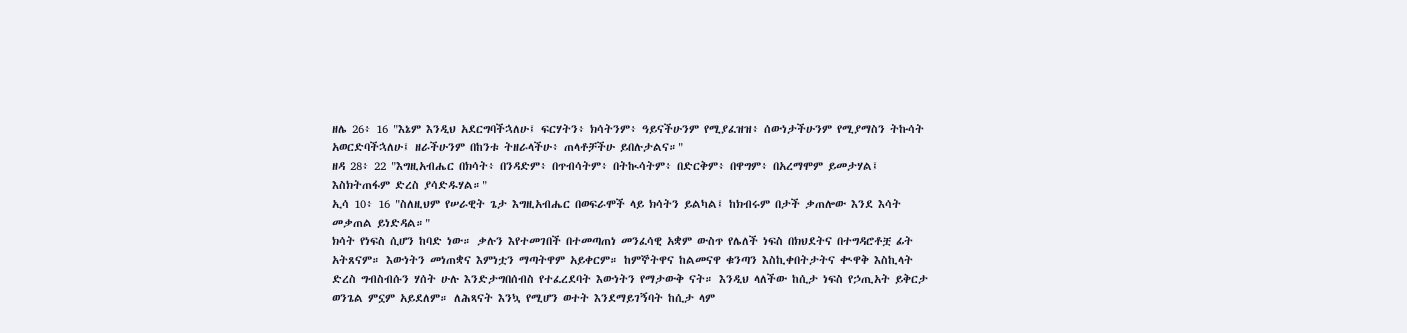ዘሌ 26፥ 16 "እኔም እንዲህ አደርግባችኋለሁ፤ ፍርሃትን፥ ክሳትንም፥ ዓይናችሁንም የሚያፈዝዝ፥ ሰውነታችሁንም የሚያማስን ትኩሳት አወርድባችኋለሁ፤ ዘራችሁንም በከንቱ ትዘራላችሁ፥ ጠላቶቻችሁ ይበሉታልና።"
ዘዳ 28፥ 22 "እግዚአብሔር በክሳት፥ በንዳድም፥ በጥብሳትም፥ በትኲሳትም፥ በድርቅም፥ በዋግም፥ በአረማሞም ይመታሃል፤ እስክትጠፋም ድረስ ያሳድዱሃል።"
ኢሳ 10፥ 16 "ስለዚህም የሠራዊት ጌታ እግዚአብሔር በወፍራሞች ላይ ክሳትን ይልካል፤ ከክብሩም በታች ቃጠሎው እንደ እሳት መቃጠል ይነድዳል።"
ክሳት የነፍስ ሲሆን ከባድ ነው። ቃሉን እየተመገበች በተመጣጠነ መንፈሳዊ አቋም ውስጥ የሌለች ነፍስ በክህደትና በተግዳሮቶቿ ፊት አትጸናም። እውነትን መነጠቋና እምነቷን ማጣትዋም አይቀርም። ከምኞትዋና ከልመናዋ ቁንጣን እስኪቀበትታትና ቊዋቅ እስኪላት ድረስ ግብስብሱን ሃሰት ሁሉ እንድታግበሰብስ የተፈረደባት እውነትን የማታውቅ ናት። እንዲህ ላለችው ከሲታ ነፍስ የኃጢአት ይቅርታ ወንጌል ምኗም አይደለም። ለሕጻናት እንኳ የሚሆን ወተት እንደማይገኝባት ከሲታ ላም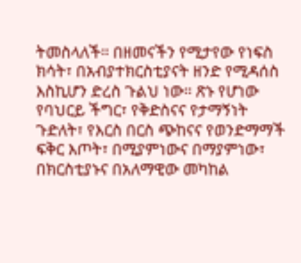ትመስላለች። በዘመናችን የሚታየው የነፍስ ክሳት፣ በአብያተክርስቲያናት ዘንድ የሚዳሰስ እስኪሆን ድረስ ጉልህ ነው። ጽኑ የሆነው የባህርይ ችግር፣ የቅድስናና የታማኝነት ጉድለት፣ የእርስ በርስ ጭከናና የወንድማማች ፍቅር እጦት፣ በሚያምነውና በማያምነው፣ በክርስቲያኑና በአለማዊው መካከል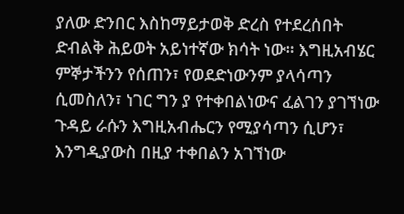ያለው ድንበር እስከማይታወቅ ድረስ የተደረሰበት ድብልቅ ሕይወት አይነተኛው ክሳት ነው። እግዚአብሄር ምኞታችንን የሰጠን፣ የወደድነውንም ያላሳጣን ሲመስለን፣ ነገር ግን ያ የተቀበልነውና ፈልገን ያገኘነው ጉዳይ ራሱን እግዚአብሔርን የሚያሳጣን ሲሆን፣ እንግዲያውስ በዚያ ተቀበልን አገኘነው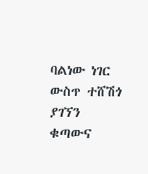ባልነው ነገር ውስጥ ተሸሽጎ ያገኘን ቁጣውና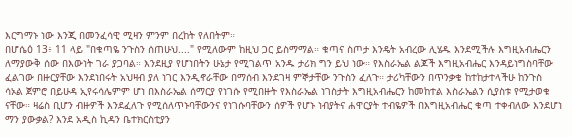እርግማኑ ነው እንጂ በመንፈሳዊ ሚዛን ምንም በረከት የለበትም።
በሆሴዕ 13፥ 11 ላይ "በቁጣዬ ንጉስን ሰጠሁህ...." የሚለውም ከዚህ ጋር ይስማማል። ቁጣና ስጦታ እንዴት አብረው ሊሄዱ እንደሚችሉ እግዚአብሔርን ለማያውቅ ሰው በእውነት ገራ ያጋባል። እንደዚያ የሆነበትን ሁኔታ የሚገልጥ አንዱ ታሪክ ግን ይህ ነው። የእስራኤል ልጆች እግዚአብሔር እንዳይነግስባቸው ፈልገው በዙርያቸው እንደነበሩት አህዛብ ያለ ነገር እንዲኖራቸው በማሰብ እንደገዛ ምኞታቸው ንጉስን ፈለጉ። ታሪካቸውን በጥንቃቄ ከተከታተላችሁ ከንጉስ ሳኦል ጀምሮ በይሁዳ ኢየሩሳሌምም ሆነ በእስራኤል ሰማርያ የነገሱ የሚበዙት የእስራኤል ነገስታት እግዚአብሔርን ከመከተል እስራኤልን ሲያስቱ የሚታወቁ ናቸው። ዛሬስ ቢሆን ብዙዎች እንደፈለጉ የሚሰለጥኑባቸውንና የነገሱባቸውን ሰዎች የሆኑ ነብያትና ሐዋርያት ተብዬዎች በእግዚአብሔር ቁጣ ተቀብለው እንደሆነ ማን ያውቃል? እንደ አዲስ ኪዳን ቤተክርስቲያን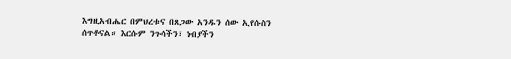እግዚአብሔር በምህረቱና በጸጋው አንዱን ሰው ኢየሱስን ሰጥቶናል። እርሱም ንጉሳችን፣ ነብያችን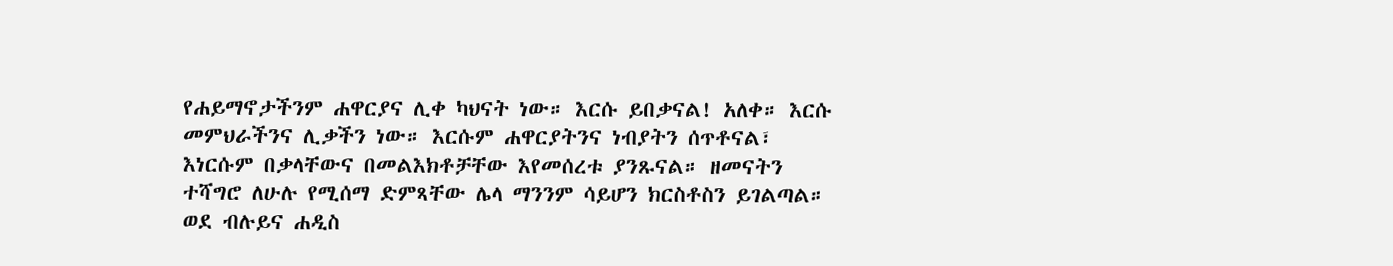የሐይማኖታችንም ሐዋርያና ሊቀ ካህናት ነው። እርሱ ይበቃናል! አለቀ። እርሱ መምህራችንና ሊቃችን ነው። እርሱም ሐዋርያትንና ነብያትን ሰጥቶናል፣ እነርሱም በቃላቸውና በመልእክቶቻቸው እየመሰረቱ ያንጹናል። ዘመናትን ተሻግሮ ለሁሉ የሚሰማ ድምጻቸው ሌላ ማንንም ሳይሆን ክርስቶስን ይገልጣል። ወደ ብሉይና ሐዲስ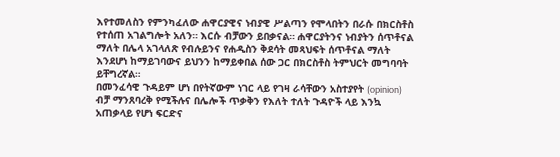እየተመለስን የምንካፈለው ሐዋርያዊና ነብያዊ ሥልጣን የሞላበትን በራሱ በክርስቶስ የተሰጠ አገልግሎት አለን። እርሱ ብቻውን ይበቃናል። ሐዋርያትንና ነብያትን ሰጥቶናል ማለት በሌላ አገላለጽ የብሉይንና የሐዲስን ቅደሳት መጻህፍት ሰጥቶናል ማለት እንደሆነ ከማይገባውና ይህንን ከማይቀበል ሰው ጋር በክርስቶስ ትምህርት መግባባት ይቸግረኛል።
በመንፈሳዊ ጉዳይም ሆነ በየትኛውም ነገር ላይ የገዛ ራሳቸውን አስተያየት (opinion) ብቻ ማንጸባረቅ የሚችሉና በሌሎች ጥቃቅን የእለት ተለት ጉዳዮች ላይ እንኳ አጠቃላይ የሆነ ፍርድና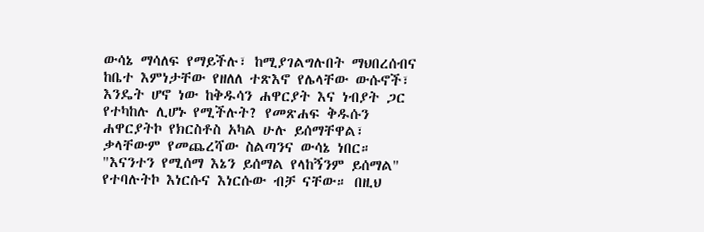ውሳኔ ማሳለፍ የማይችሉ፣ ከሚያገልግሉበት ማህበረሰብና ከቤተ እምነታቸው የዘለለ ተጽእኖ የሌላቸው ውሱኖች፣ እንዴት ሆኖ ነው ከቅዱሳን ሐዋርያት እና ነብያት ጋር የተካከሉ ሊሆኑ የሚችሉት? የመጽሐፍ ቅዱሱን ሐዋርያትኮ የክርስቶስ አካል ሁሉ ይሰማቸዋል፣ ቃላቸውም የመጨረሻው ስልጣንና ውሳኔ ነበር። "እናንተን የሚሰማ እኔን ይሰማል የላከኝንም ይሰማል" የተባሉትኮ እነርሱና እነርሱው ብቻ ናቸው። በዚህ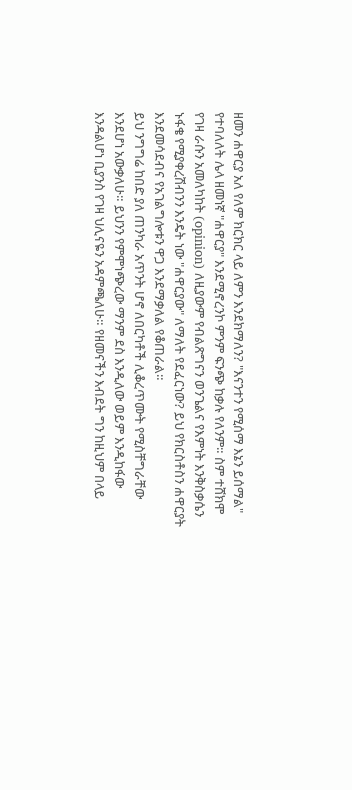ዘመን ሐዋርያ አለ የለም ክርክር ላይ ለምን እንደክማለን? "እናንተን የሚሰማ እኔን ይሰማል" የተባለለት ሌላ ዘመነኛ "ሐዋርያ" እንደሚኖረንኮ ምንም ፍንጭ ከቃሉ የለንም። ስም ተሸክሞ የገዛ ራሱን አመለካከት (opinion) ለዚያውም የብልጽግናን ወንጌልና የእምነት እንቅስቃሴን ኑፋቄ የሚያቀረሽብንን እንዴት ነው "ሐዋርያው" ለማለት የደፈርነው? ይህ የክርስቶስን ሐዋርያት እንደመሳደብና የአገልግሎቱን ዋጋ እንደማቃለል የቆጠራል።
ይህ ንግግሬ ከበድ ያለ ጠንካራ አጥንት ሆኖ ለበርካቶች ሊቆረጥሙት የሚስቸግራቸው እንደሆነ አውቃለሁ። ይህንን የምሞነጭረው ማንም ደስ እንዲለው ወይም እንዲከፋው እንዳልሆነ ቢያንስ የገዛ ህሊናዬን አዳምጫለሁ። የዘመናችን እብደት ግን ከዚህም በላይ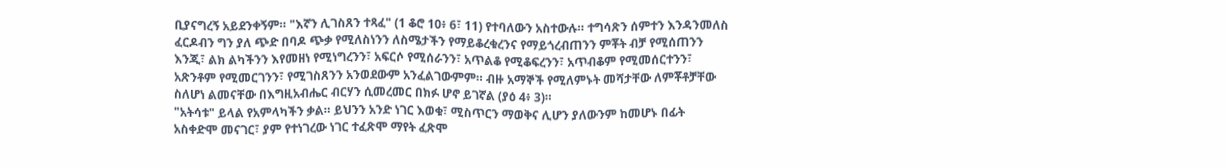ቢያናግረኝ አይደንቀኝም። "እኛን ሊገስጸን ተጻፈ" (1 ቆሮ 10፥ 6፣ 11) የተባለውን አስተውሉ። ተግሳጽን ሰምተን እንዳንመለስ ፈርዶብን ግን ያለ ጭድ በባዶ ጭቃ የሚለስነንን ለስሜታችን የማይቆረቁረንና የማይጎረብጠንን ምቾት ብቻ የሚሰጠንን እንጂ፣ ልክ ልካችንን እየመዘነ የሚነግረንን፣ አፍርሶ የሚሰራንን፣ አጥልቆ የሚቆፍረንን፣ አጥብቆም የሚመሰርተንን፣ አጽንቶም የሚመርገንን፣ የሚገስጸንን አንወደውም አንፈልገውምም። ብዙ አማኞች የሚለምኑት መሻታቸው ለምቾቶቻቸው ስለሆነ ልመናቸው በእግዚአብሔር ብርሃን ሲመረመር በክፉ ሆኖ ይገኛል (ያዕ 4፥ 3)።
"አትሳቱ" ይላል የአምላካችን ቃል። ይህንን አንድ ነገር እወቁ፣ ሚስጥርን ማወቅና ሊሆን ያለውንም ከመሆኑ በፊት አስቀድሞ መናገር፣ ያም የተነገረው ነገር ተፈጽሞ ማየት ፈጽሞ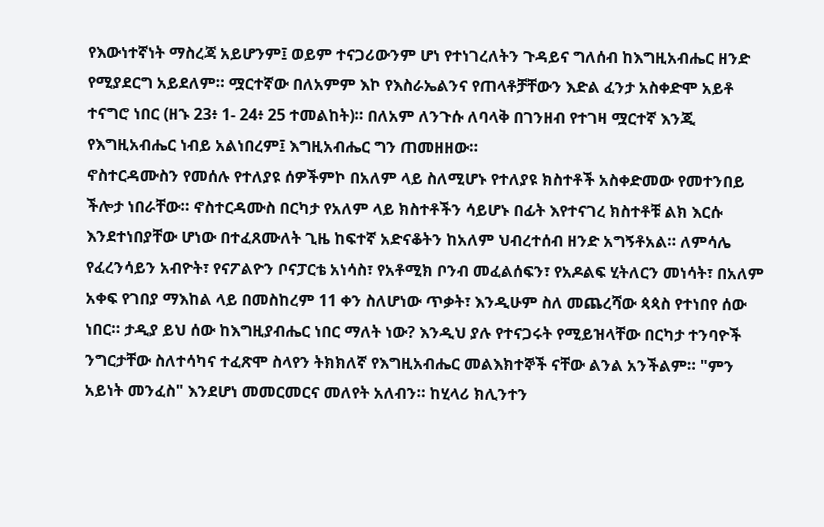የእውነተኛነት ማስረጃ አይሆንም፤ ወይም ተናጋሪውንም ሆነ የተነገረለትን ጉዳይና ግለሰብ ከእግዚአብሔር ዘንድ የሚያደርግ አይደለም። ሟርተኛው በለአምም እኮ የእስራኤልንና የጠላቶቻቸውን እድል ፈንታ አስቀድሞ አይቶ ተናግሮ ነበር (ዘኁ 23፥ 1- 24፥ 25 ተመልከት)። በለአም ለንጉሱ ለባላቅ በገንዘብ የተገዛ ሟርተኛ እንጂ የእግዚአብሔር ነብይ አልነበረም፤ እግዚአብሔር ግን ጠመዘዘው።
ኖስተርዳሙስን የመሰሉ የተለያዩ ሰዎችምኮ በአለም ላይ ስለሚሆኑ የተለያዩ ክስተቶች አስቀድመው የመተንበይ ችሎታ ነበራቸው። ኖስተርዳሙስ በርካታ የአለም ላይ ክስተቶችን ሳይሆኑ በፊት እየተናገረ ክስተቶቹ ልክ እርሱ እንደተነበያቸው ሆነው በተፈጸሙለት ጊዜ ከፍተኛ አድናቆትን ከአለም ህብረተሰብ ዘንድ አግኝቶአል። ለምሳሌ የፈረንሳይን አብዮት፣ የናፖልዮን ቦናፓርቴ አነሳስ፣ የአቶሚክ ቦንብ መፈልሰፍን፣ የአዶልፍ ሂትለርን መነሳት፣ በአለም አቀፍ የገበያ ማእከል ላይ በመስከረም 11 ቀን ስለሆነው ጥቃት፣ እንዲሁም ስለ መጨረሻው ጳጳስ የተነበየ ሰው ነበር። ታዲያ ይህ ሰው ከእግዚያብሔር ነበር ማለት ነው? እንዲህ ያሉ የተናጋሩት የሚይዝላቸው በርካታ ተንባዮች ንግርታቸው ስለተሳካና ተፈጽሞ ስላየን ትክክለኛ የእግዚአብሔር መልእክተኞች ናቸው ልንል አንችልም። "ምን አይነት መንፈስ" እንደሆነ መመርመርና መለየት አለብን። ከሂላሪ ክሊንተን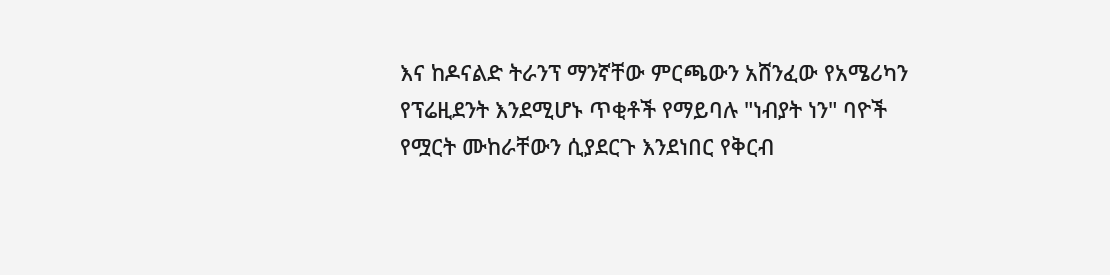እና ከዶናልድ ትራንፕ ማንኛቸው ምርጫውን አሸንፈው የአሜሪካን የፕሬዚደንት እንደሚሆኑ ጥቂቶች የማይባሉ "ነብያት ነን" ባዮች የሟርት ሙከራቸውን ሲያደርጉ እንደነበር የቅርብ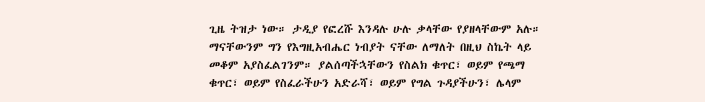ጊዜ ትዝታ ነው። ታዲያ የፎረሹ እንዳሉ ሁሉ ቃላቸው የያዘላቸውም አሉ። ማናቸውንም ግን የእግዚአብሔር ነብያት ናቸው ለማለት በዚህ ስኬት ላይ መቆም አያስፈልገንም። ያልሰጣችኋቸውን የስልክ ቁጥር፣ ወይም የጫማ ቁጥር፣ ወይም የስፈራችሁን አድራሻ፣ ወይም የግል ጉዳያችሁን፣ ሌላም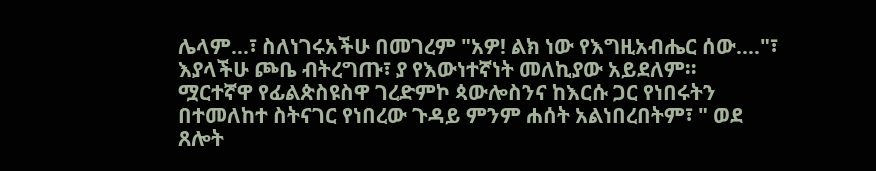ሌላም...፣ ስለነገሩአችሁ በመገረም "አዎ! ልክ ነው የእግዚአብሔር ሰው...."፣ እያላችሁ ጮቤ ብትረግጡ፣ ያ የእውነተኛነት መለኪያው አይደለም።
ሟርተኛዋ የፊልጵስዩስዋ ገረድምኮ ጳውሎስንና ከእርሱ ጋር የነበሩትን በተመለከተ ስትናገር የነበረው ጉዳይ ምንም ሐሰት አልነበረበትም፣ " ወደ ጸሎት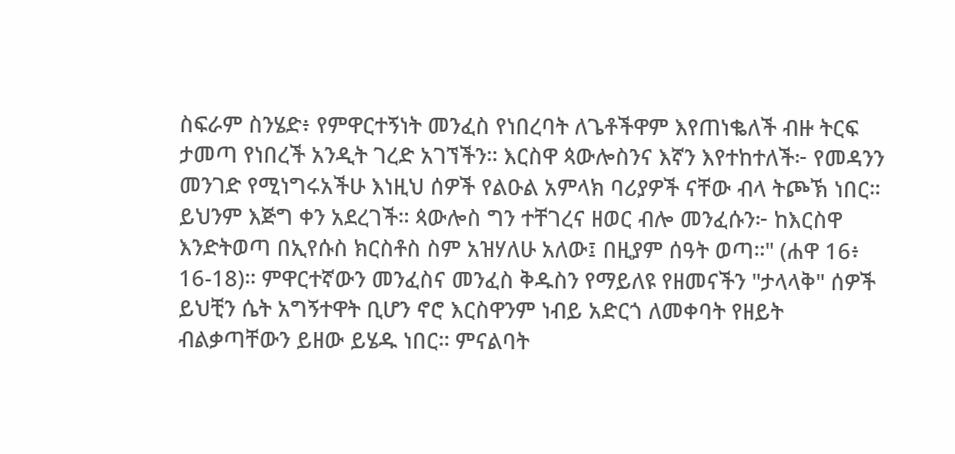ስፍራም ስንሄድ፥ የምዋርተኝነት መንፈስ የነበረባት ለጌቶችዋም እየጠነቈለች ብዙ ትርፍ ታመጣ የነበረች አንዲት ገረድ አገኘችን። እርስዋ ጳውሎስንና እኛን እየተከተለች፦ የመዳንን መንገድ የሚነግሩአችሁ እነዚህ ሰዎች የልዑል አምላክ ባሪያዎች ናቸው ብላ ትጮኽ ነበር። ይህንም እጅግ ቀን አደረገች። ጳውሎስ ግን ተቸገረና ዘወር ብሎ መንፈሱን፦ ከእርስዋ እንድትወጣ በኢየሱስ ክርስቶስ ስም አዝሃለሁ አለው፤ በዚያም ሰዓት ወጣ።" (ሐዋ 16፥ 16-18)። ምዋርተኛውን መንፈስና መንፈስ ቅዱስን የማይለዩ የዘመናችን "ታላላቅ" ሰዎች ይህቺን ሴት አግኝተዋት ቢሆን ኖሮ እርስዋንም ነብይ አድርጎ ለመቀባት የዘይት ብልቃጣቸውን ይዘው ይሄዱ ነበር። ምናልባት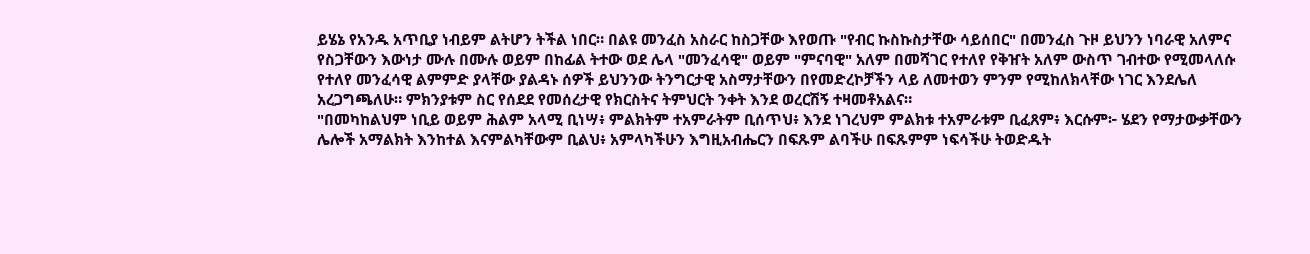ይሄኔ የአንዱ አጥቢያ ነብይም ልትሆን ትችል ነበር። በልዩ መንፈስ አስራር ከስጋቸው እየወጡ "የብር ኩስኩስታቸው ሳይሰበር" በመንፈስ ጉዞ ይህንን ነባራዊ አለምና የስጋቸውን እውነታ ሙሉ በሙሉ ወይም በከፊል ትተው ወደ ሌላ "መንፈሳዊ" ወይም "ምናባዊ" አለም በመሻገር የተለየ የቅዠት አለም ውስጥ ገብተው የሚመላለሱ የተለየ መንፈሳዊ ልምምድ ያላቸው ያልዳኑ ሰዎች ይህንንው ትንግርታዊ አስማታቸውን በየመድረኮቻችን ላይ ለመተወን ምንም የሚከለክላቸው ነገር እንደሌለ አረጋግጫለሁ። ምክንያቱም ስር የሰደደ የመሰረታዊ የክርስትና ትምህርት ንቀት እንደ ወረርሽኝ ተዛመቶአልና።
"በመካከልህም ነቢይ ወይም ሕልም አላሚ ቢነሣ፥ ምልክትም ተአምራትም ቢሰጥህ፥ እንደ ነገረህም ምልክቱ ተአምራቱም ቢፈጸም፥ እርሱም፦ ሄደን የማታውቃቸውን ሌሎች አማልክት እንከተል እናምልካቸውም ቢልህ፥ አምላካችሁን እግዚአብሔርን በፍጹም ልባችሁ በፍጹምም ነፍሳችሁ ትወድዱት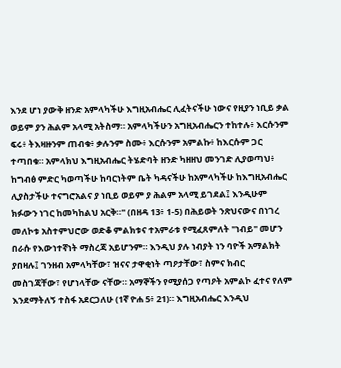እንደ ሆነ ያውቅ ዘንድ አምላካችሁ እግዚአብሔር ሊፈትናችሁ ነውና የዚያን ነቢይ ቃል ወይም ያን ሕልም አላሚ አትስማ። አምላካችሁን አግዚአብሔርን ተከተሉ፥ እርሱንም ፍሩ፥ ትእዛዙንም ጠብቁ፥ ቃሉንም ስሙ፥ እርሱንም አምልኩ፥ ከእርሱም ጋር ተጣበቁ። አምላክህ እግዚአብሔር ትሄድባት ዘንድ ካዘዘህ መንገድ ሊያወጣህ፥ ከግብፅ ምድር ካወጣችሁ ከባርነትም ቤት ካዳናችሁ ከአምላካችሁ ከእግዚአብሔር ሊያስታችሁ ተናግሮአልና ያ ነቢይ ወይም ያ ሕልም አላሚ ይገደል፤ እንዲሁም ክፉውን ነገር ከመካከልህ አርቅ።" (በዘዳ 13፥ 1-5) በሕይወት ንጽህናውና በነገረ መለኮቱ አስተምህሮው ወድቆ ምልክቱና ተአምራቱ የሚፈጸምለት "ነብይ" መሆን በራሱ የእውነተኛነት ማስረጃ አይሆንም። እንዲህ ያሉ ነብያት ነን ባዮች አማልክት ያበዛሉ፤ ገንዘብ አምላካቸው፣ ዝናና ታዋቂነት ጣዖታቸው፣ ስምና ክብር መስገጃቸው፣ የሆነላቸው ናቸው። አማኞችን የሚያሰጋ የጣዖት አምልኮ ፈተና የለም እንደማትለኝ ተስፋ አደርጋለሁ (1ኛ ዮሐ 5፥ 21)። እግዚአብሔር እንዲህ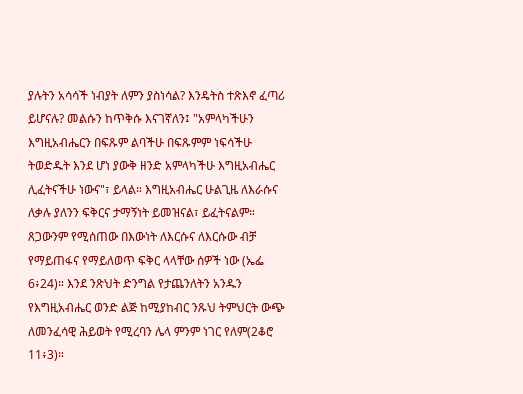ያሉትን አሳሳች ነብያት ለምን ያስነሳል? እንዴትስ ተጽእኖ ፈጣሪ ይሆናሉ? መልሱን ከጥቅሱ እናገኛለን፤ "አምላካችሁን እግዚአብሔርን በፍጹም ልባችሁ በፍጹምም ነፍሳችሁ ትወድዱት እንደ ሆነ ያውቅ ዘንድ አምላካችሁ እግዚአብሔር ሊፈትናችሁ ነውና"፣ ይላል። እግዚአብሔር ሁልጊዜ ለእራሱና ለቃሉ ያለንን ፍቅርና ታማኝነት ይመዝናል፣ ይፈትናልም። ጸጋውንም የሚሰጠው በእውነት ለእርሱና ለእርሱው ብቻ የማይጠፋና የማይለወጥ ፍቅር ላላቸው ሰዎች ነው (ኤፌ 6፥24)። እንደ ንጽህት ድንግል የታጨንለትን አንዱን የእግዚአብሔር ወንድ ልጅ ከሚያከብር ንጹህ ትምህርት ውጭ ለመንፈሳዊ ሕይወት የሚረባን ሌላ ምንም ነገር የለም(2ቆሮ 11፥3)።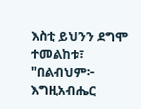እስቲ ይህንን ደግሞ ተመልከቱ፣ "በልብህም፦ እግዚአብሔር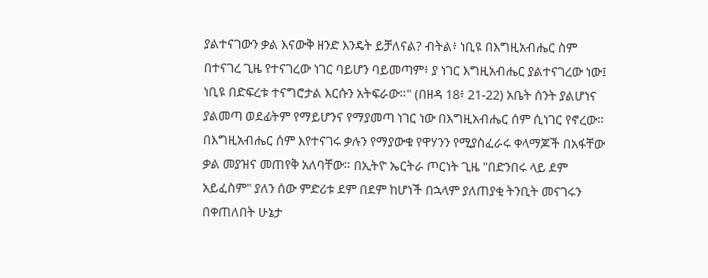ያልተናገውን ቃል እናውቅ ዘንድ እንዴት ይቻለናል? ብትል፥ ነቢዩ በእግዚአብሔር ስም በተናገረ ጊዜ የተናገረው ነገር ባይሆን ባይመጣም፥ ያ ነገር እግዚአብሔር ያልተናገረው ነው፤ ነቢዩ በድፍረቱ ተናግሮታል እርሱን አትፍራው።" (በዘዳ 18፥ 21-22) አቤት ሰንት ያልሆነና ያልመጣ ወደፊትም የማይሆንና የማያመጣ ነገር ነው በእግዚአብሔር ሰም ሲነገር የኖረው። በእግዚአብሔር ሰም እየተናገሩ ቃሉን የማያውቁ የዋሃንን የሚያስፈራሩ ቀላማጆች በአፋቸው ቃል መያዝና መጠየቅ አለባቸው። በኢትዮ ኤርትራ ጦርነት ጊዜ "በድንበሩ ላይ ደም አይፈስም" ያለን ሰው ምድሪቱ ደም በደም ከሆነች በኋላም ያለጠያቂ ትንቢት መናገሩን በቀጠለበት ሁኔታ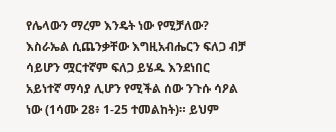የሌላውን ማረም እንዴት ነው የሚቻለው?
እስራኤል ሲጨንቃቸው እግዚአብሔርን ፍለጋ ብቻ ሳይሆን ሟርተኛም ፍለጋ ይሄዱ እንደነበር አይነተኛ ማሳያ ሊሆን የሚችል ሰው ንጉሱ ሳዖል ነው (1ሳሙ 28፥ 1-25 ተመልከት)። ይህም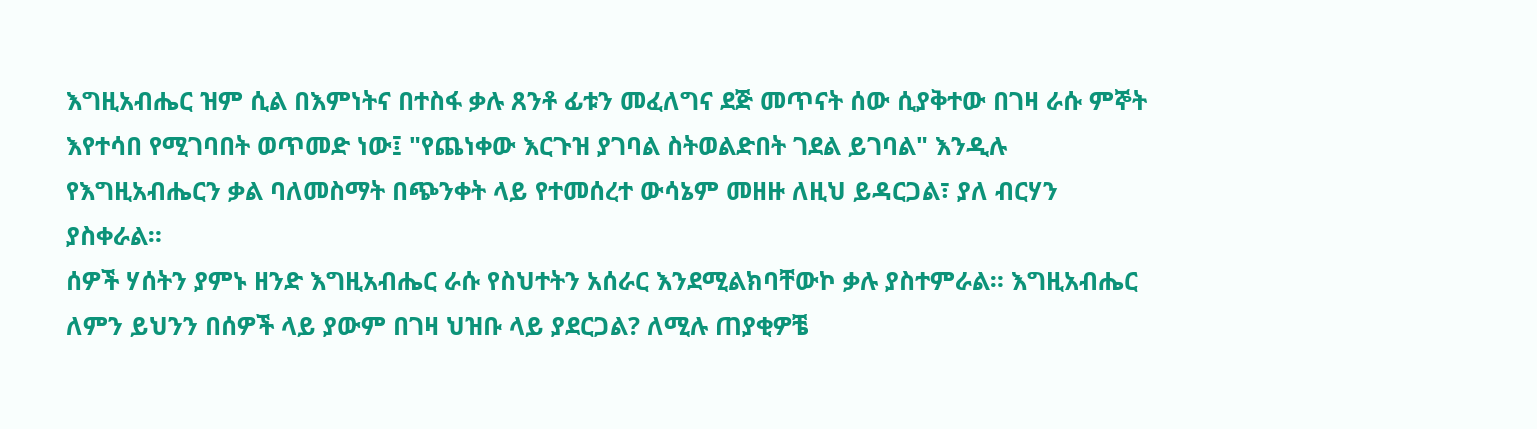እግዚአብሔር ዝም ሲል በእምነትና በተስፋ ቃሉ ጸንቶ ፊቱን መፈለግና ደጅ መጥናት ሰው ሲያቅተው በገዛ ራሱ ምኞት እየተሳበ የሚገባበት ወጥመድ ነው፤ "የጨነቀው እርጉዝ ያገባል ስትወልድበት ገደል ይገባል" እንዲሉ የእግዚአብሔርን ቃል ባለመስማት በጭንቀት ላይ የተመሰረተ ውሳኔም መዘዙ ለዚህ ይዳርጋል፣ ያለ ብርሃን ያስቀራል።
ሰዎች ሃሰትን ያምኑ ዘንድ እግዚአብሔር ራሱ የስህተትን አሰራር እንደሚልክባቸውኮ ቃሉ ያስተምራል። እግዚአብሔር ለምን ይህንን በሰዎች ላይ ያውም በገዛ ህዝቡ ላይ ያደርጋል? ለሚሉ ጠያቂዎቼ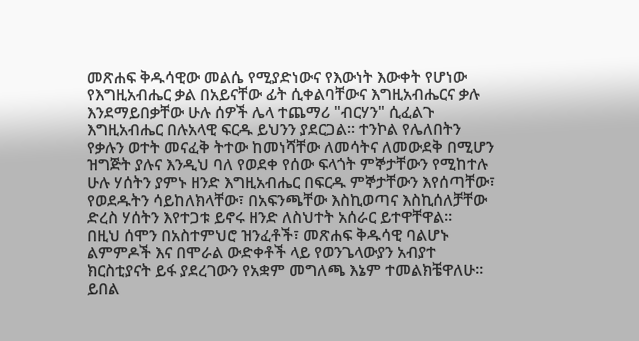መጽሐፍ ቅዱሳዊው መልሴ የሚያድነውና የእውነት እውቀት የሆነው የእግዚአብሔር ቃል በአይናቸው ፊት ሲቀልባቸውና እግዚአብሔርና ቃሉ እንደማይበቃቸው ሁሉ ሰዎች ሌላ ተጨማሪ "ብርሃን" ሲፈልጉ እግዚአብሔር በሉአላዊ ፍርዱ ይህንን ያደርጋል። ተንኮል የሌለበትን የቃሉን ወተት መናፈቅ ትተው ከመነሻቸው ለመሳትና ለመውደቅ በሚሆን ዝግጅት ያሉና እንዲህ ባለ የወደቀ የሰው ፍላጎት ምኞታቸውን የሚከተሉ ሁሉ ሃሰትን ያምኑ ዘንድ እግዚአብሔር በፍርዱ ምኞታቸውን እየሰጣቸው፣ የወደዱትን ሳይከለክላቸው፣ በአፍንጫቸው እስኪወጣና እስኪሰለቻቸው ድረስ ሃሰትን እየተጋቱ ይኖሩ ዘንድ ለስህተት አሰራር ይተዋቸዋል።
በዚህ ሰሞን በአስተምህሮ ዝንፈቶች፣ መጽሐፍ ቅዱሳዊ ባልሆኑ ልምምዶች እና በሞራል ውድቀቶች ላይ የወንጌላውያን አብያተ ክርስቲያናት ይፋ ያደረገውን የአቋም መግለጫ እኔም ተመልክቼዋለሁ። ይበል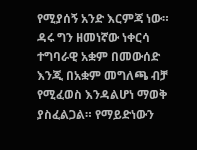የሚያሰኝ አንድ እርምጃ ነው። ዳሩ ግን ዘመነኛው ነቀርሳ ተግባራዊ አቋም በመውሰድ እንጂ በአቋም መግለጫ ብቻ የሚፈወስ እንዳልሆነ ማወቅ ያስፈልጋል። የማይድነውን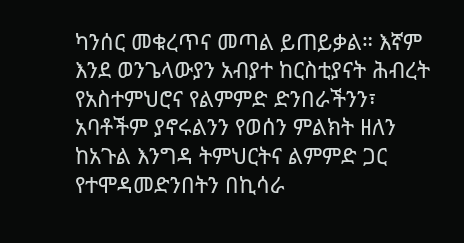ካንሰር መቁረጥና መጣል ይጠይቃል። እኛም እንደ ወንጌላውያን አብያተ ከርስቲያናት ሕብረት የአስተምህሮና የልምምድ ድንበራችንን፣ አባቶችም ያኖሩልንን የወሰን ምልክት ዘለን ከአጉል እንግዳ ትምህርትና ልምምድ ጋር የተሞዳመድንበትን በኪሳራ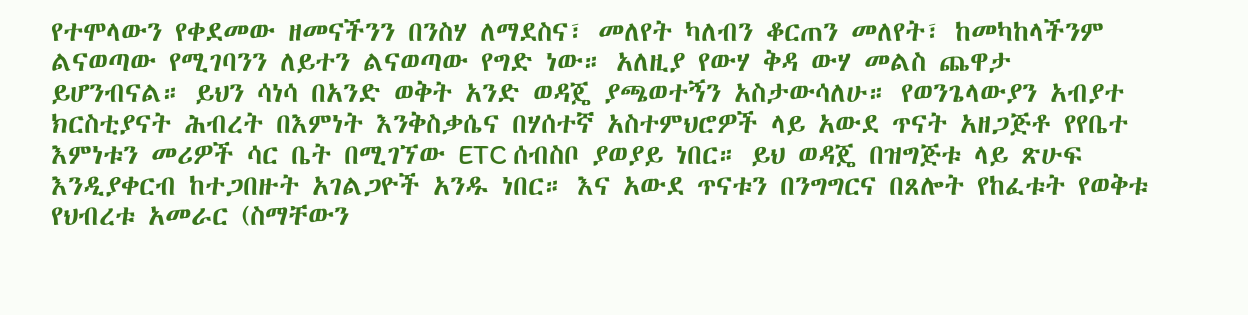የተሞላውን የቀደመው ዘመናችንን በንስሃ ለማደስና፣ መለየት ካለብን ቆርጠን መለየት፣ ከመካከላችንም ልናወጣው የሚገባንን ለይተን ልናወጣው የግድ ነው። አለዚያ የውሃ ቅዳ ውሃ መልስ ጨዋታ ይሆንብናል። ይህን ሳነሳ በአንድ ወቅት አንድ ወዳጄ ያጫወተኝን አስታውሳለሁ። የወንጌላውያን አብያተ ክርስቲያናት ሕብረት በእምነት እንቅስቃሴና በሃሰተኛ አስተምህሮዎች ላይ አውደ ጥናት አዘጋጅቶ የየቤተ እምነቱን መሪዎች ሳር ቤት በሚገኘው ETC ሰብስቦ ያወያይ ነበር። ይህ ወዳጄ በዝግጅቱ ላይ ጽሁፍ እንዲያቀርብ ከተጋበዙት አገልጋዮች አንዱ ነበር። እና አውደ ጥናቱን በንግግርና በጸሎት የከፈቱት የወቅቱ የህብረቱ አመራር (ስማቸውን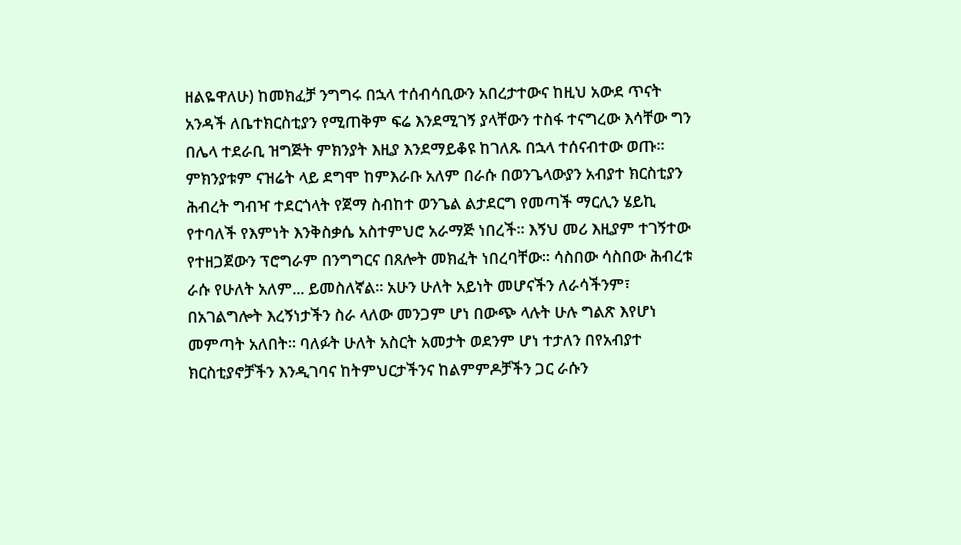ዘልዬዋለሁ) ከመክፈቻ ንግግሩ በኋላ ተሰብሳቢውን አበረታተውና ከዚህ አውደ ጥናት አንዳች ለቤተክርስቲያን የሚጠቅም ፍሬ እንደሚገኝ ያላቸውን ተስፋ ተናግረው እሳቸው ግን በሌላ ተደራቢ ዝግጅት ምክንያት እዚያ እንደማይቆዩ ከገለጹ በኋላ ተሰናብተው ወጡ። ምክንያቱም ናዝሬት ላይ ደግሞ ከምእራቡ አለም በራሱ በወንጌላውያን አብያተ ክርስቲያን ሕብረት ግብዣ ተደርጎላት የጀማ ስብከተ ወንጌል ልታደርግ የመጣች ማርሊን ሄይኪ የተባለች የእምነት እንቅስቃሴ አስተምህሮ አራማጅ ነበረች። እኝህ መሪ እዚያም ተገኝተው የተዘጋጀውን ፕሮግራም በንግግርና በጸሎት መክፈት ነበረባቸው። ሳስበው ሳስበው ሕብረቱ ራሱ የሁለት አለም... ይመስለኛል። አሁን ሁለት አይነት መሆናችን ለራሳችንም፣ በአገልግሎት እረኝነታችን ስራ ላለው መንጋም ሆነ በውጭ ላሉት ሁሉ ግልጽ እየሆነ መምጣት አለበት። ባለፉት ሁለት አስርት አመታት ወደንም ሆነ ተታለን በየአብያተ ክርስቲያኖቻችን እንዲገባና ከትምህርታችንና ከልምምዶቻችን ጋር ራሱን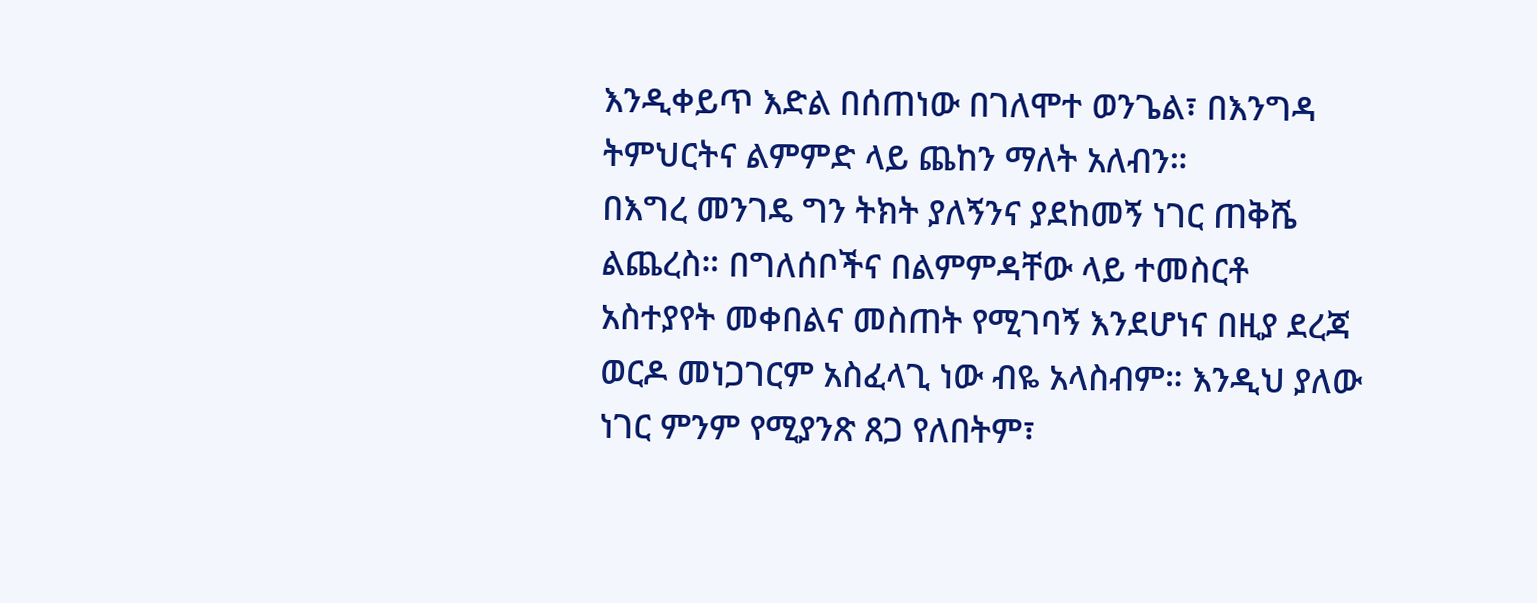እንዲቀይጥ እድል በሰጠነው በገለሞተ ወንጌል፣ በእንግዳ ትምህርትና ልምምድ ላይ ጨከን ማለት አለብን።
በእግረ መንገዴ ግን ትክት ያለኝንና ያደከመኝ ነገር ጠቅሼ ልጨረስ። በግለሰቦችና በልምምዳቸው ላይ ተመስርቶ አስተያየት መቀበልና መስጠት የሚገባኝ እንደሆነና በዚያ ደረጃ ወርዶ መነጋገርም አስፈላጊ ነው ብዬ አላስብም። እንዲህ ያለው ነገር ምንም የሚያንጽ ጸጋ የለበትም፣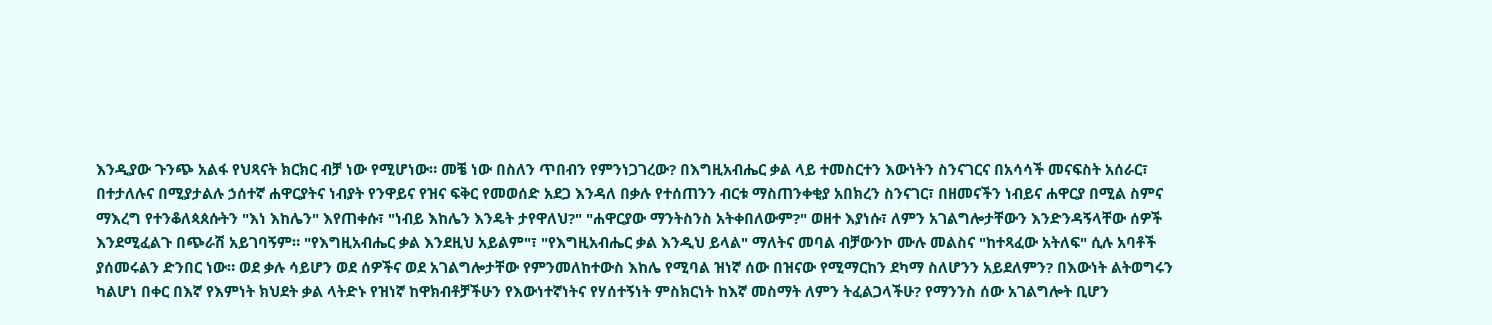እንዲያው ጉንጭ አልፋ የህጻናት ክርክር ብቻ ነው የሚሆነው። መቼ ነው በስለን ጥበብን የምንነጋገረው? በእግዚአብሔር ቃል ላይ ተመስርተን እውነትን ስንናገርና በአሳሳች መናፍስት አሰራር፣ በተታለሉና በሚያታልሉ ኃሰተኛ ሐዋርያትና ነብያት የንዋይና የዝና ፍቅር የመወሰድ አደጋ እንዳለ በቃሉ የተሰጠንን ብርቱ ማስጠንቀቂያ አበክረን ስንናገር፣ በዘመናችን ነብይና ሐዋርያ በሚል ስምና ማእረግ የተንቆለጳጰሱትን "እነ እከሌን" እየጠቀሱ፣ "ነብይ እከሌን እንዴት ታየዋለህ?" "ሐዋርያው ማንትስንስ አትቀበለውም?" ወዘተ እያነሱ፣ ለምን አገልግሎታቸውን እንድንዳኝላቸው ሰዎች እንደሚፈልጉ በጭራሽ አይገባኝም። "የእግዚአብሔር ቃል እንደዚህ አይልም"፣ "የእግዚአብሔር ቃል እንዲህ ይላል" ማለትና መባል ብቻውንኮ ሙሉ መልስና "ከተጻፈው አትለፍ" ሲሉ አባቶች ያሰመሩልን ድንበር ነው። ወደ ቃሉ ሳይሆን ወደ ሰዎችና ወደ አገልግሎታቸው የምንመለከተውስ እከሌ የሚባል ዝነኛ ሰው በዝናው የሚማርከን ደካማ ስለሆንን አይደለምን? በእውነት ልትወግሩን ካልሆነ በቀር በእኛ የእምነት ክህደት ቃል ላትድኑ የዝነኛ ከዋክብቶቻችሁን የእውነተኛነትና የሃሰተኝነት ምስክርነት ከእኛ መስማት ለምን ትፈልጋላችሁ? የማንንስ ሰው አገልግሎት ቢሆን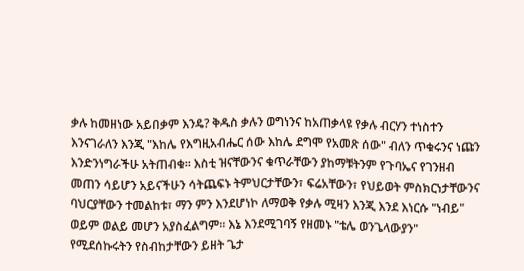ቃሉ ከመዘነው አይበቃም እንዴ? ቅዱስ ቃሉን ወግነንና ከአጠቃላዩ የቃሉ ብርሃን ተነስተን እንናገራለን እንጂ "እከሌ የእግዚአብሔር ሰው እከሌ ደግሞ የአመጽ ሰው" ብለን ጥቁሩንና ነጩን እንድንነግራችሁ አትጠብቁ። እስቲ ዝናቸውንና ቁጥራቸውን ያከማቹትንም የጉባኤና የገንዘብ መጠን ሳይሆን አይናችሁን ሳትጨፍኑ ትምህርታቸውን፣ ፍሬአቸውን፣ የህይወት ምስክርነታቸውንና ባህርያቸውን ተመልከቱ፣ ማን ምን እንደሆነኮ ለማወቅ የቃሉ ሚዛን እንጂ እንደ እነርሱ "ነብይ" ወይም ወልይ መሆን አያስፈልግም። እኔ እንደሚገባኝ የዘመኑ "ቴሌ ወንጌላውያን" የሚደሰኩሩትን የስብከታቸውን ይዘት ጌታ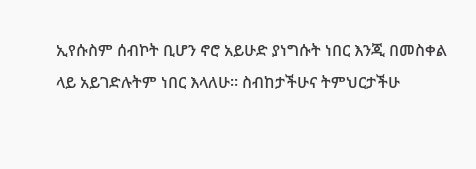ኢየሱስም ሰብኮት ቢሆን ኖሮ አይሁድ ያነግሱት ነበር እንጂ በመስቀል ላይ አይገድሉትም ነበር እላለሁ። ስብከታችሁና ትምህርታችሁ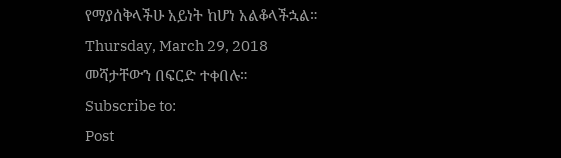የማያሰቅላችሁ አይነት ከሆነ አልቆላችኋል።
Thursday, March 29, 2018
መሻታቸውን በፍርድ ተቀበሉ።
Subscribe to:
Post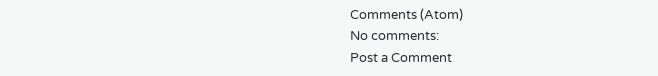Comments (Atom)
No comments:
Post a Comment